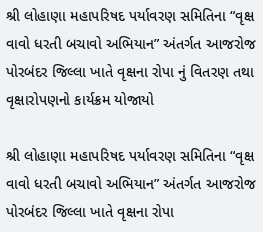શ્રી લોહાણા મહાપરિષદ પર્યાવરણ સમિતિના “વૃક્ષ વાવો ધરતી બચાવો અભિયાન” અંતર્ગત આજરોજ પોરબંદર જિલ્લા ખાતે વૃક્ષના રોપા નું વિતરણ તથા વૃક્ષારોપણનો કાર્યક્રમ યોજાયો

શ્રી લોહાણા મહાપરિષદ પર્યાવરણ સમિતિના “વૃક્ષ વાવો ધરતી બચાવો અભિયાન” અંતર્ગત આજરોજ પોરબંદર જિલ્લા ખાતે વૃક્ષના રોપા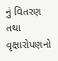નું વિતરણ તથા વૃક્ષારોપણનો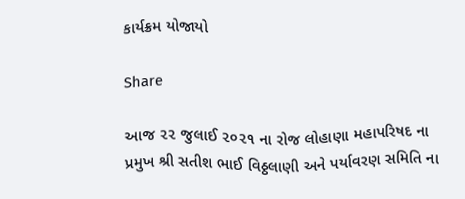કાર્યક્રમ યોજાયો

Share

આજ ૨૨ જુલાઈ ૨૦૨૧ ના રોજ લોહાણા મહાપરિષદ ના પ્રમુખ શ્રી સતીશ ભાઈ વિઠ્ઠલાણી અને પર્યાવરણ સમિતિ ના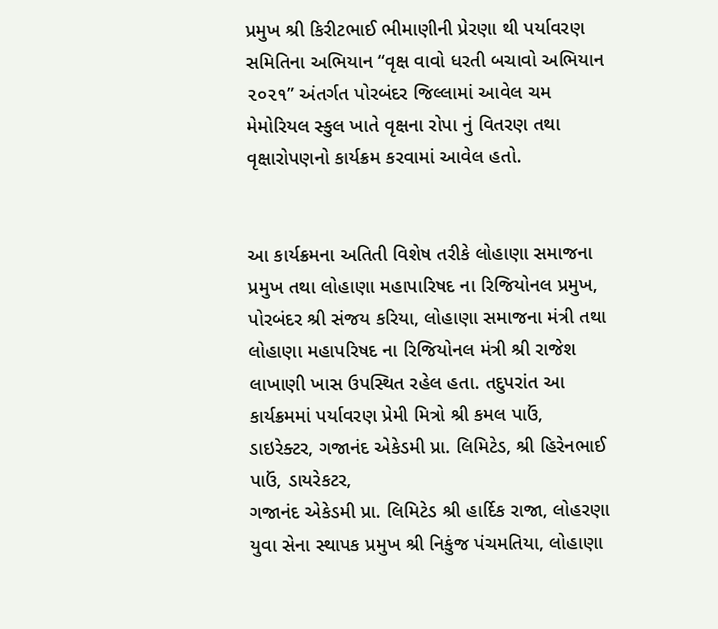પ્રમુખ શ્રી કિરીટભાઈ ભીમાણીની પ્રેરણા થી પર્યાવરણ સમિતિના અભિયાન “વૃક્ષ વાવો ધરતી બચાવો અભિયાન ૨૦૨૧” અંતર્ગત પોરબંદર જિલ્લામાં આવેલ ચમ મેમોરિયલ સ્કુલ ખાતે વૃક્ષના રોપા નું વિતરણ તથા વૃક્ષારોપણનો કાર્યક્રમ કરવામાં આવેલ હતો.


આ કાર્યક્રમના અતિતી વિશેષ તરીકે લોહાણા સમાજના પ્રમુખ તથા લોહાણા મહાપારિષદ ના રિજિયોનલ પ્રમુખ, પોરબંદર શ્રી સંજય કરિયા, લોહાણા સમાજના મંત્રી તથા લોહાણા મહાપરિષદ ના રિજિયોનલ મંત્રી શ્રી રાજેશ લાખાણી ખાસ ઉપસ્થિત રહેલ હતા. તદુપરાંત આ કાર્યક્રમમાં પર્યાવરણ પ્રેમી મિત્રો શ્રી કમલ પાઉં, ડાઇરેક્ટર, ગજાનંદ એકેડમી પ્રા. લિમિટેડ, શ્રી હિરેનભાઈ પાઉં, ડાયરેકટર,
ગજાનંદ એકેડમી પ્રા. લિમિટેડ શ્રી હાર્દિક રાજા, લોહરણા યુવા સેના સ્થાપક પ્રમુખ શ્રી નિકુંજ પંચમતિયા, લોહાણા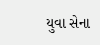યુવા સેના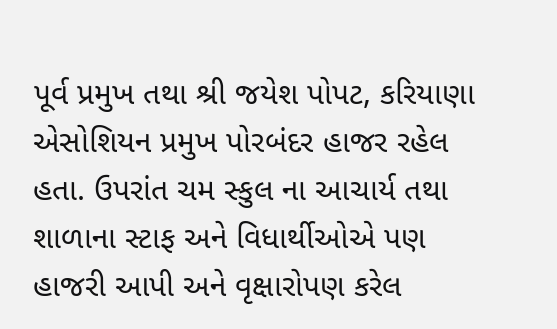પૂર્વ પ્રમુખ તથા શ્રી જયેશ પોપટ, કરિયાણા એસોશિયન પ્રમુખ પોરબંદર હાજર રહેલ હતા. ઉપરાંત ચમ સ્કુલ ના આચાર્ય તથા શાળાના સ્ટાફ અને વિધાર્થીઓએ પણ હાજરી આપી અને વૃક્ષારોપણ કરેલ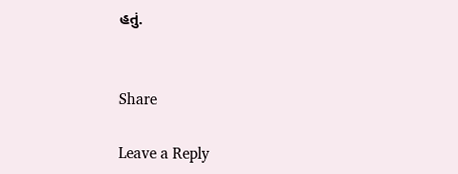હતું.


Share

Leave a Reply